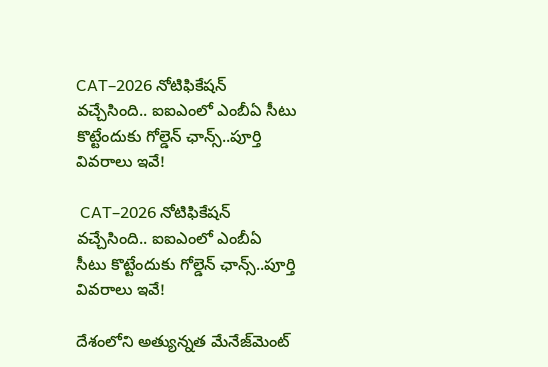CAT–2026 నోటిఫికేషన్ వచ్చేసింది.. ఐఐఎంలో ఎంబీఏ సీటు కొట్టేందుకు గోల్డెన్ ఛాన్స్..పూర్తి వివరాలు ఇవే!

 CAT–2026 నోటిఫికేషన్ వచ్చేసింది.. ఐఐఎంలో ఎంబీఏ  సీటు కొట్టేందుకు గోల్డెన్ ఛాన్స్..పూర్తి వివరాలు ఇవే!

దేశంలోని అత్యున్నత మేనేజ్‌‌‌‌‌‌‌‌మెంట్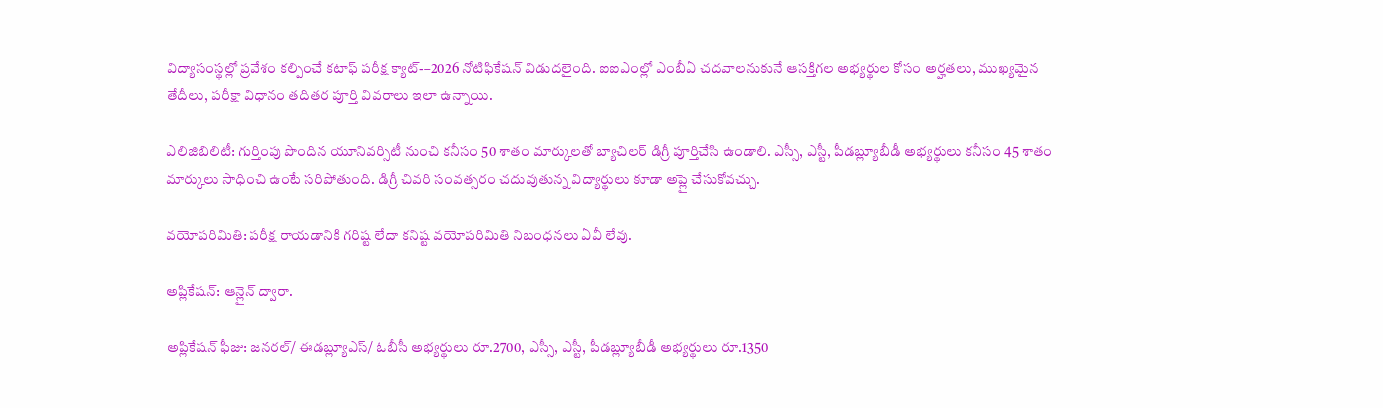విద్యాసంస్థల్లో ప్రవేశం కల్పించే కటాఫ్ పరీక్ష క్యాట్-–2026 నోటిఫికేషన్ విడుదలైంది. ఐఐఎంల్లో ఎంబీఏ చదవాలనుకునే ఆసక్తిగల అభ్యర్థుల కోసం అర్హతలు, ముఖ్యమైన తేదీలు, పరీక్షా విధానం తదితర పూర్తి వివరాలు ఇలా ఉన్నాయి.

ఎలిజిబిలిటీ: గుర్తింపు పొందిన యూనివర్సిటీ నుంచి కనీసం 50 శాతం మార్కులతో బ్యాచిలర్ డిగ్రీ పూర్తిచేసి ఉండాలి. ఎస్సీ, ఎస్టీ, పీడబ్ల్యూబీడీ అభ్యర్థులు కనీసం 45 శాతం మార్కులు సాధించి ఉంటే సరిపోతుంది. డిగ్రీ చివరి సంవత్సరం చదువుతున్న విద్యార్థులు కూడా అప్లై చేసుకోవచ్చు.

వయోపరిమితి: పరీక్ష రాయడానికి గరిష్ట లేదా కనిష్ట వయోపరిమితి నిబంధనలు ఏవీ లేవు.

అప్లికేషన్: ఆన్లైన్ ద్వారా.

అప్లికేషన్ ఫీజు: జనరల్/ ఈడబ్ల్యూఎస్/ ఓబీసీ అభ్యర్థులు రూ.2700, ఎస్సీ, ఎస్టీ, పీడబ్ల్యూబీడీ అభ్యర్థులు రూ.1350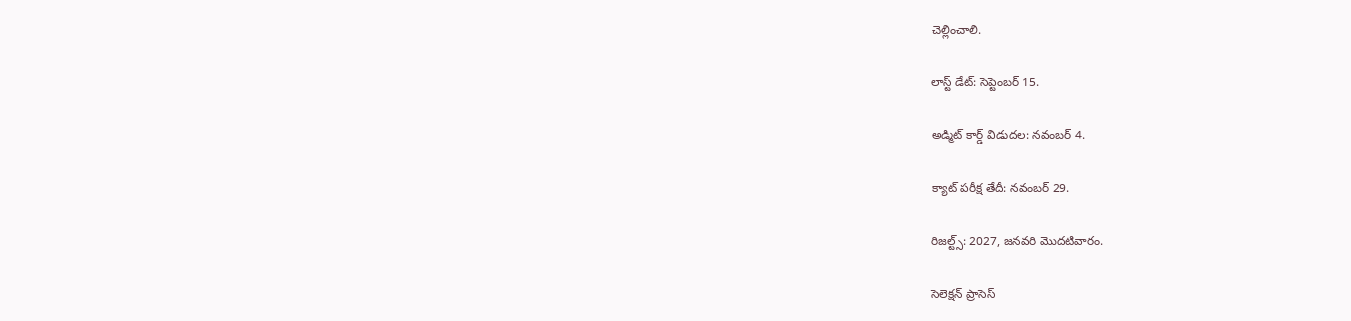చెల్లించాలి.

లాస్ట్ డేట్: సెప్టెంబర్ 15.

అడ్మిట్ కార్డ్ విడుదల: నవంబర్ 4.

క్యాట్ పరీక్ష తేదీ: నవంబర్ 29.

రిజల్ట్స్: 2027, జనవరి మొదటివారం.

సెలెక్షన్ ప్రాసెస్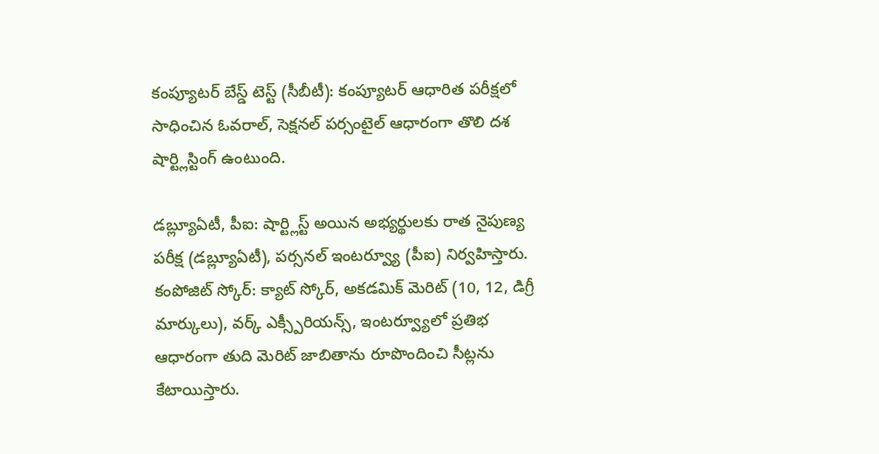కంప్యూటర్ బేస్డ్ టెస్ట్ (సీబీటీ): కంప్యూటర్ ఆధారిత పరీక్షలో సాధించిన ఓవరాల్, సెక్షనల్ పర్సంటైల్ ఆధారంగా తొలి దశ షార్ట్లిస్టింగ్ ఉంటుంది.

డబ్ల్యూఏటీ, పీఐ: షార్ట్లిస్ట్ అయిన అభ్యర్థులకు రాత నైపుణ్య పరీక్ష (డబ్ల్యూఏటీ), పర్సనల్ ఇంటర్వ్యూ (పీఐ) నిర్వహిస్తారు.
కంపోజిట్ స్కోర్: క్యాట్ స్కోర్, అకడమిక్ మెరిట్ (10, 12, డిగ్రీ మార్కులు), వర్క్ ఎక్స్పీరియన్స్, ఇంటర్వ్యూలో ప్రతిభ ఆధారంగా తుది మెరిట్ జాబితాను రూపొందించి సీట్లను కేటాయిస్తారు.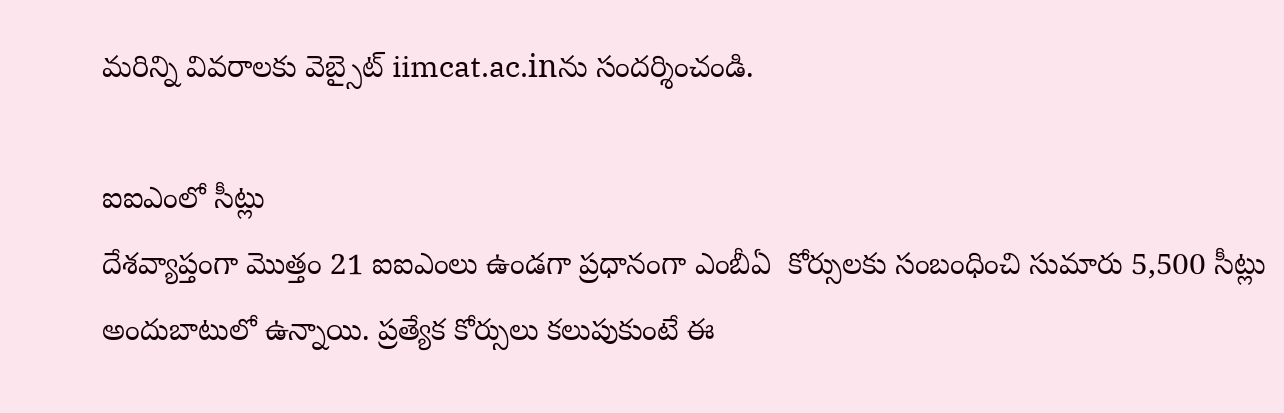మరిన్ని వివరాలకు వెబ్సైట్ iimcat.ac.inను సందర్శించండి.

ఐఐఎంలో సీట్లు
దేశవ్యాప్తంగా మొత్తం 21 ఐఐఎంలు ఉండగా ప్రధానంగా ఎంబీఏ  కోర్సులకు సంబంధించి సుమారు 5,500 సీట్లు అందుబాటులో ఉన్నాయి. ప్రత్యేక కోర్సులు కలుపుకుంటే ఈ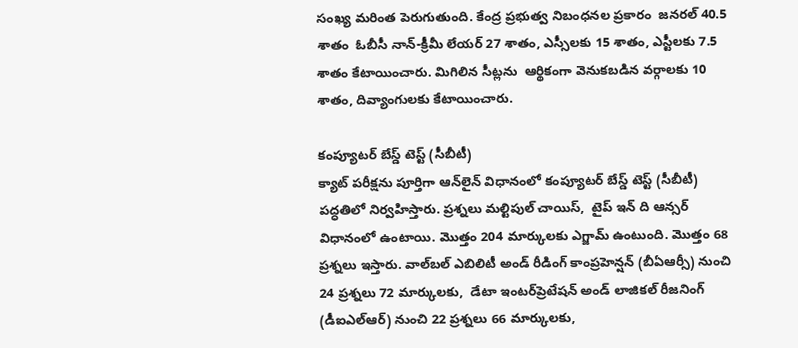సంఖ్య మరింత పెరుగుతుంది. కేంద్ర ప్రభుత్వ నిబంధనల ప్రకారం  జనరల్ 40.5 శాతం  ఓబీసీ నాన్-క్రీమీ లేయర్ 27 శాతం, ఎస్సీలకు 15 శాతం, ఎస్టీలకు 7.5 శాతం కేటాయించారు. మిగిలిన సీట్లను  ఆర్థికంగా వెనుకబడిన వర్గాలకు 10 శాతం, దివ్యాంగులకు కేటాయించారు.

కంప్యూటర్ బేస్డ్ టెస్ట్ (సీబీటీ)
క్యాట్ పరీక్షను పూర్తిగా ఆన్‌‌‌‌‌‌‌‌లైన్ విధానంలో కంప్యూటర్ బేస్డ్ టెస్ట్ (సీబీటీ) పద్ధతిలో నిర్వహిస్తారు. ప్రశ్నలు మల్టిపుల్ చాయిస్,  టైప్ ఇన్ ది ఆన్సర్ విధానంలో ఉంటాయి. మొత్తం 204 మార్కులకు ఎగ్జామ్ ఉంటుంది. మొత్తం 68 ప్రశ్నలు ఇస్తారు. వాల్‌‌‌‌‌‌‌‌బల్ ఎబిలిటీ అండ్ రీడింగ్ కాంప్రహెన్షన్ (బీఏఆర్సీ) నుంచి 24 ప్రశ్నలు 72 మార్కులకు,  డేటా ఇంటర్‌‌‌‌‌‌‌‌ప్రెటేషన్ అండ్ లాజికల్ రీజనింగ్ (డీఐఎల్ఆర్) నుంచి 22 ప్రశ్నలు 66 మార్కులకు,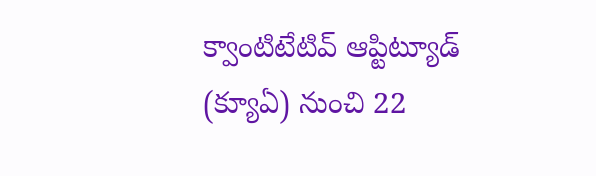క్వాంటిటేటివ్ ఆప్టిట్యూడ్ (క్యూఏ) నుంచి 22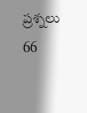ప్రశ్నలు 66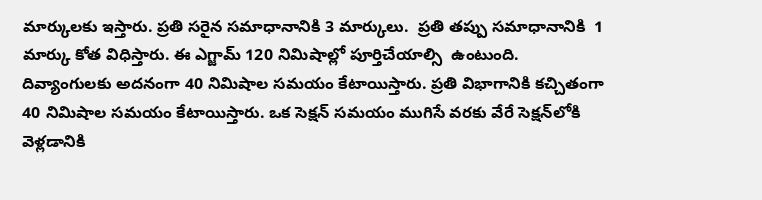మార్కులకు ఇస్తారు. ప్రతి సరైన సమాధానానికి 3 మార్కులు.  ప్రతి తప్పు సమాధానానికి  1 మార్కు కోత విధిస్తారు. ఈ ఎగ్జామ్ 120 నిమిషాల్లో పూర్తిచేయాల్సి  ఉంటుంది.  దివ్యాంగులకు అదనంగా 40 నిమిషాల సమయం కేటాయిస్తారు. ప్రతి విభాగానికి కచ్చితంగా 40 నిమిషాల సమయం కేటాయిస్తారు. ఒక సెక్షన్ సమయం ముగిసే వరకు వేరే సెక్షన్‌‌‌‌‌‌‌‌లోకి వెళ్లడానికి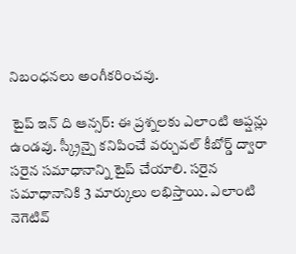నిబంధనలు అంగీకరించవు.

 టైప్ ఇన్ ది ఆన్సర్: ఈ ప్రశ్నలకు ఎలాంటి ఆప్షన్లు ఉండవు. స్క్రీన్పై కనిపించే వర్చువల్ కీబోర్డ్ ద్వారా సరైన సమాధానాన్ని టైప్ చేయాలి. సరైన సమాధానానికి 3 మార్కులు లభిస్తాయి. ఎలాంటి నెగెటివ్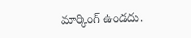మార్కింగ్ ఉండదు.